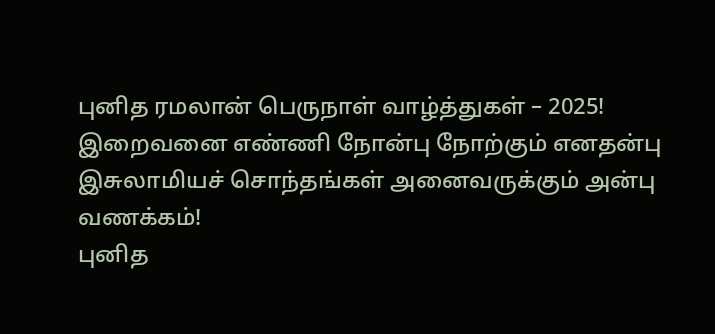புனித ரமலான் பெருநாள் வாழ்த்துகள் – 2025!
இறைவனை எண்ணி நோன்பு நோற்கும் எனதன்பு இசுலாமியச் சொந்தங்கள் அனைவருக்கும் அன்பு வணக்கம்!
புனித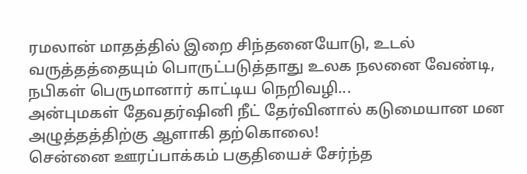ரமலான் மாதத்தில் இறை சிந்தனையோடு, உடல் வருத்தத்தையும் பொருட்படுத்தாது உலக நலனை வேண்டி, நபிகள் பெருமானார் காட்டிய நெறிவழி...
அன்புமகள் தேவதர்ஷினி நீட் தேர்வினால் கடுமையான மன அழுத்தத்திற்கு ஆளாகி தற்கொலை!
சென்னை ஊரப்பாக்கம் பகுதியைச் சேர்ந்த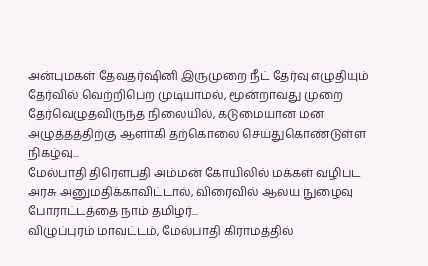அன்புமகள் தேவதர்ஷினி இருமுறை நீட் தேர்வு எழுதியும் தேர்வில் வெற்றிபெற முடியாமல், மூன்றாவது முறை தேர்வெழுதவிருந்த நிலையில், கடுமையான மன அழுத்தத்திற்கு ஆளாகி தற்கொலை செய்துகொண்டுள்ள நிகழ்வு...
மேல்பாதி திரௌபதி அம்மன் கோயிலில் மக்கள் வழிபட அரசு அனுமதிக்காவிட்டால், விரைவில் ஆலய நுழைவு போராட்டத்தை நாம் தமிழர்...
விழுப்புரம் மாவட்டம், மேல்பாதி கிராமத்தில்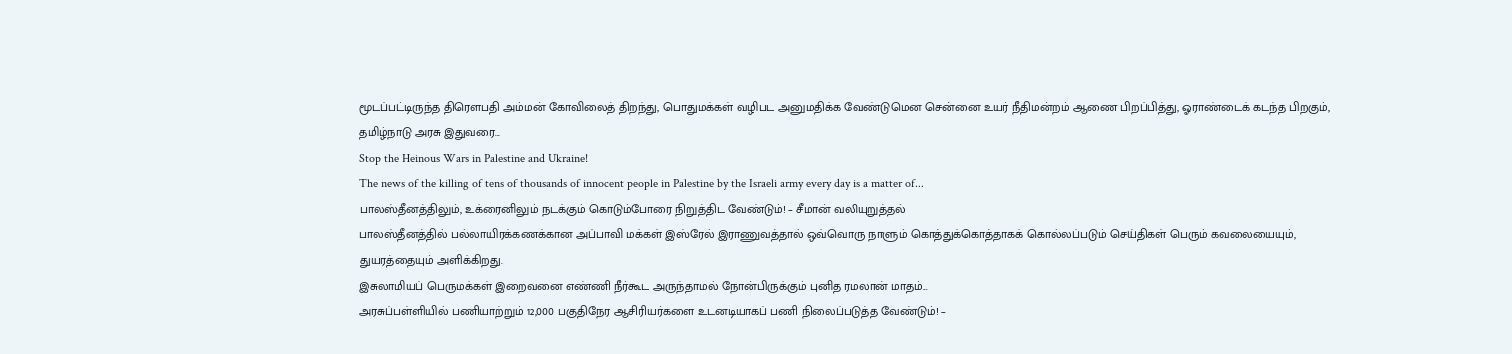மூடப்பட்டிருந்த திரௌபதி அம்மன் கோவிலைத் திறந்து, பொதுமக்கள் வழிபட அனுமதிக்க வேண்டுமென சென்னை உயர் நீதிமன்றம் ஆணை பிறப்பித்து, ஓராண்டைக் கடந்த பிறகும், தமிழ்நாடு அரசு இதுவரை...
Stop the Heinous Wars in Palestine and Ukraine!
The news of the killing of tens of thousands of innocent people in Palestine by the Israeli army every day is a matter of...
பாலஸ்தீனத்திலும், உக்ரைனிலும் நடக்கும் கொடும்போரை நிறுத்திட வேண்டும்! – சீமான் வலியுறுத்தல்
பாலஸ்தீனத்தில் பல்லாயிரக்கணக்கான அப்பாவி மக்கள் இஸ்ரேல் இராணுவத்தால் ஒவ்வொரு நாளும் கொத்துக்கொத்தாகக் கொல்லப்படும் செய்திகள் பெரும் கவலையையும், துயரத்தையும் அளிக்கிறது.
இசுலாமியப் பெருமக்கள் இறைவனை எண்ணி நீர்கூட அருந்தாமல் நோன்பிருக்கும் புனித ரமலான் மாதம்...
அரசுப்பள்ளியில் பணியாற்றும் 12,000 பகுதிநேர ஆசிரியர்களை உடனடியாகப் பணி நிலைப்படுத்த வேண்டும்! –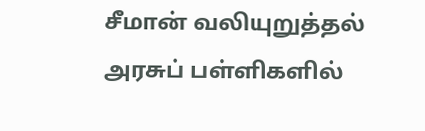சீமான் வலியுறுத்தல்
அரசுப் பள்ளிகளில்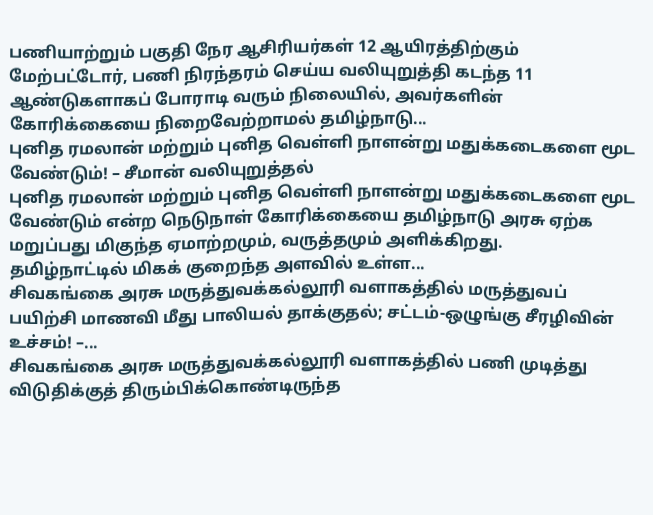பணியாற்றும் பகுதி நேர ஆசிரியர்கள் 12 ஆயிரத்திற்கும் மேற்பட்டோர், பணி நிரந்தரம் செய்ய வலியுறுத்தி கடந்த 11 ஆண்டுகளாகப் போராடி வரும் நிலையில், அவர்களின் கோரிக்கையை நிறைவேற்றாமல் தமிழ்நாடு...
புனித ரமலான் மற்றும் புனித வெள்ளி நாளன்று மதுக்கடைகளை மூட வேண்டும்! – சீமான் வலியுறுத்தல்
புனித ரமலான் மற்றும் புனித வெள்ளி நாளன்று மதுக்கடைகளை மூட வேண்டும் என்ற நெடுநாள் கோரிக்கையை தமிழ்நாடு அரசு ஏற்க மறுப்பது மிகுந்த ஏமாற்றமும், வருத்தமும் அளிக்கிறது.
தமிழ்நாட்டில் மிகக் குறைந்த அளவில் உள்ள...
சிவகங்கை அரசு மருத்துவக்கல்லூரி வளாகத்தில் மருத்துவப் பயிற்சி மாணவி மீது பாலியல் தாக்குதல்; சட்டம்-ஒழுங்கு சீரழிவின் உச்சம்! –...
சிவகங்கை அரசு மருத்துவக்கல்லூரி வளாகத்தில் பணி முடித்து விடுதிக்குத் திரும்பிக்கொண்டிருந்த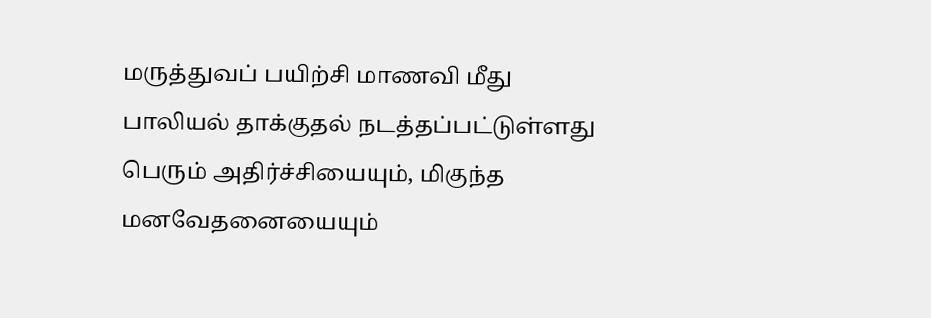மருத்துவப் பயிற்சி மாணவி மீது பாலியல் தாக்குதல் நடத்தப்பட்டுள்ளது பெரும் அதிர்ச்சியையும், மிகுந்த மனவேதனையையும்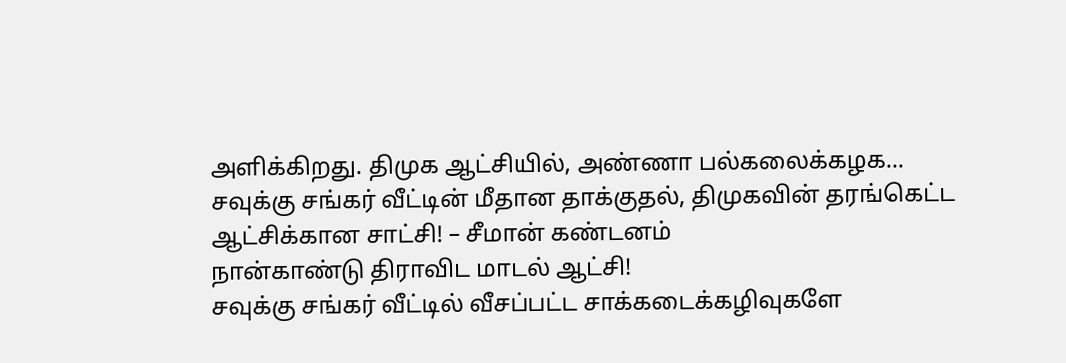அளிக்கிறது. திமுக ஆட்சியில், அண்ணா பல்கலைக்கழக...
சவுக்கு சங்கர் வீட்டின் மீதான தாக்குதல், திமுகவின் தரங்கெட்ட ஆட்சிக்கான சாட்சி! – சீமான் கண்டனம்
நான்காண்டு திராவிட மாடல் ஆட்சி!
சவுக்கு சங்கர் வீட்டில் வீசப்பட்ட சாக்கடைக்கழிவுகளே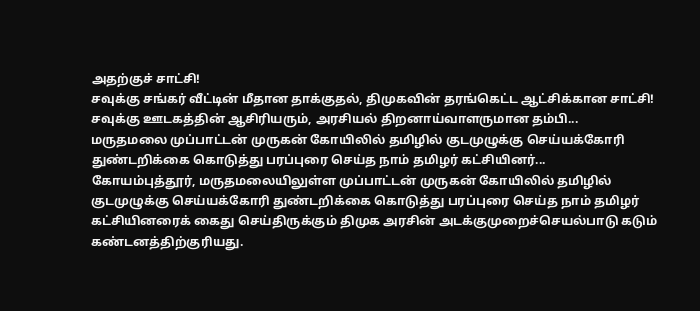அதற்குச் சாட்சி!
சவுக்கு சங்கர் வீட்டின் மீதான தாக்குதல், திமுகவின் தரங்கெட்ட ஆட்சிக்கான சாட்சி!
சவுக்கு ஊடகத்தின் ஆசிரியரும், அரசியல் திறனாய்வாளருமான தம்பி...
மருதமலை முப்பாட்டன் முருகன் கோயிலில் தமிழில் குடமுழுக்கு செய்யக்கோரி துண்டறிக்கை கொடுத்து பரப்புரை செய்த நாம் தமிழர் கட்சியினர்...
கோயம்புத்தூர், மருதமலையிலுள்ள முப்பாட்டன் முருகன் கோயிலில் தமிழில் குடமுழுக்கு செய்யக்கோரி துண்டறிக்கை கொடுத்து பரப்புரை செய்த நாம் தமிழர் கட்சியினரைக் கைது செய்திருக்கும் திமுக அரசின் அடக்குமுறைச்செயல்பாடு கடும் கண்டனத்திற்குரியது.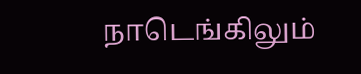நாடெங்கிலும்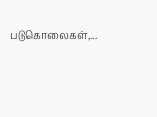படுகொலைகள்,...